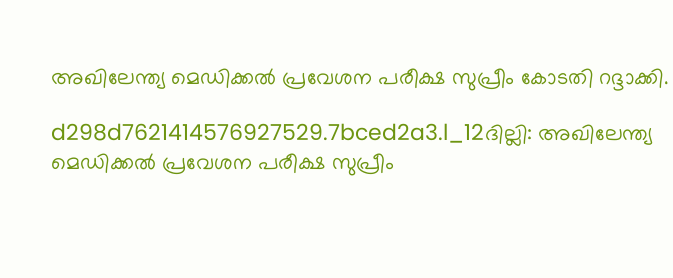അഖിലേന്ത്യ മെഡിക്കല്‍ പ്രവേശന പരീക്ഷ സുപ്രീം കോടതി റദ്ദാക്കി.

d298d7621414576927529.7bced2a3.l_12ദില്ലി: അഖിലേന്ത്യ മെഡിക്കല്‍ പ്രവേശന പരീക്ഷ സുപ്രീം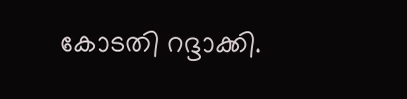കോടതി റദ്ദാക്കി.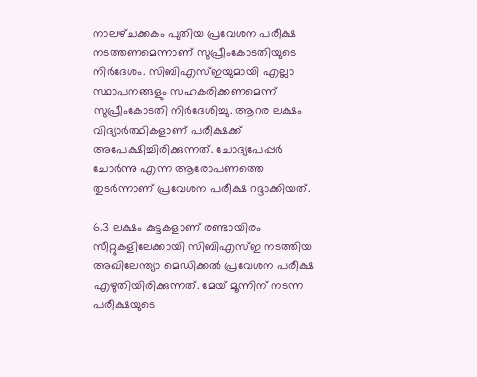നാലഴ്‌ചക്കകം പുതിയ പ്രവേശന പരീക്ഷ നടത്തണമെന്നാണ്‌ സുപ്രീംകോടതിയുടെ നിര്‍ദേശം. സിബിഎസ്‌ഇയുമായി എല്ലാ സ്ഥാപനങ്ങളും സഹകരിക്കണമെന്ന്‌ സുപ്രീംകോടതി നിര്‍ദേശിച്ചു. ആറര ലക്ഷം വിദ്യാര്‍ത്ഥികളാണ്‌ പരീക്ഷക്ക്‌ അപേക്ഷിച്ചിരിക്കുന്നത്‌. ചോദ്യപേപ്പര്‍ ചോര്‍ന്നു എന്ന ആരോപണത്തെ തുടര്‍ന്നാണ്‌ പ്രവേശന പരീക്ഷ റദ്ദാക്കിയത്‌.

6.3 ലക്ഷം കുട്ടകളാണ്‌ രണ്ടായിരം സീറ്റുകളിലേക്കായി സിബിഎസ്‌ഇ നടത്തിയ അഖിലേന്ത്യാ മെഡിക്കല്‍ പ്രവേശന പരീക്ഷ എഴുതിയിരിക്കുന്നത്‌. മേയ്‌ മൂന്നിന്‌ നടന്ന പരീക്ഷയുടെ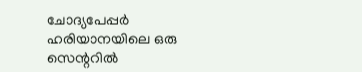ചോദ്യപേപ്പര്‍ ഹരിയാനയിലെ ഒരു സെന്ററില്‍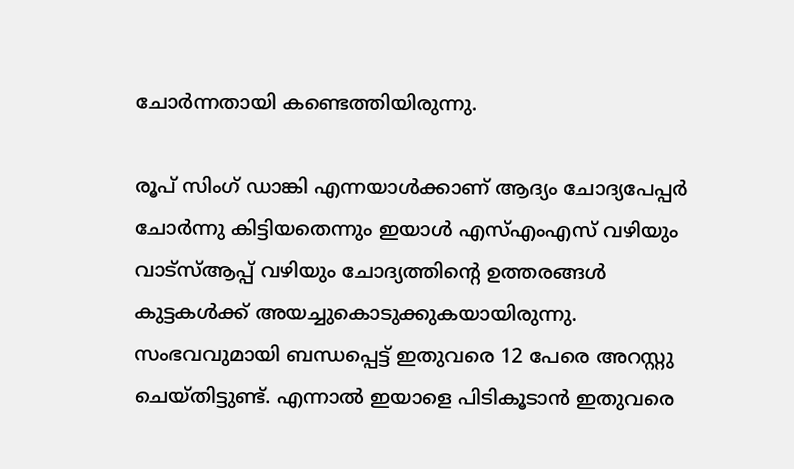ചോര്‍ന്നതായി കണ്ടെത്തിയിരുന്നു.

രൂപ്‌ സിംഗ്‌ ഡാങ്കി എന്നയാള്‍ക്കാണ്‌ ആദ്യം ചോദ്യപേപ്പര്‍ ചോര്‍ന്നു കിട്ടിയതെന്നും ഇയാള്‍ എസ്‌എംഎസ്‌ വഴിയും വാട്‌സ്‌ആപ്പ്‌ വഴിയും ചോദ്യത്തിന്റെ ഉത്തരങ്ങള്‍ കുട്ടകള്‍ക്ക്‌ അയച്ചുകൊടുക്കുകയായിരുന്നു. സംഭവവുമായി ബന്ധപ്പെട്ട്‌ ഇതുവരെ 12 പേരെ അറസ്റ്റു ചെയ്‌തിട്ടുണ്ട്‌. എന്നാല്‍ ഇയാളെ പിടികൂടാന്‍ ഇതുവരെ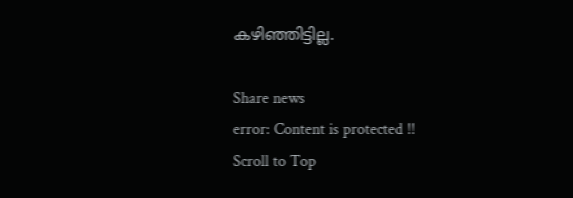കഴിഞ്ഞിട്ടില്ല.

Share news
error: Content is protected !!
Scroll to Top